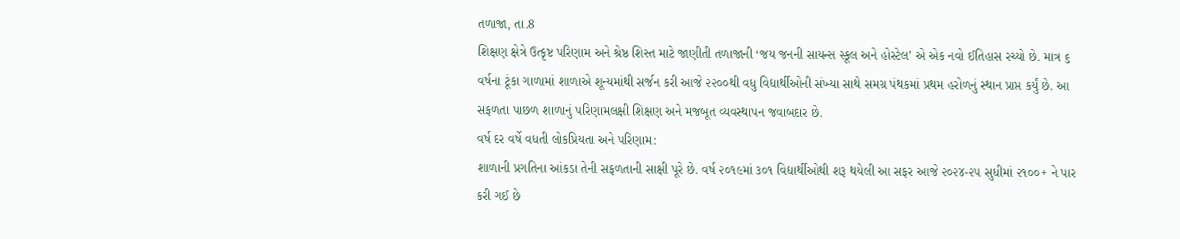તળાજા, તા.8
શિક્ષણ ક્ષેત્રે ઉત્કૃષ્ટ પરિણામ અને શ્રેષ્ઠ શિસ્ત માટે જાણીતી તળાજાની ‘જય જનની સાયન્સ સ્કૂલ અને હોસ્ટેલ’ એ એક નવો ઈતિહાસ રચ્યો છે. માત્ર ૬ વર્ષના ટૂંકા ગાળામાં શાળાએ શૂન્યમાંથી સર્જન કરી આજે ૨૨૦૦થી વધુ વિદ્યાર્થીઓની સંખ્યા સાથે સમગ્ર પંથકમાં પ્રથમ હરોળનું સ્થાન પ્રાપ્ત કર્યું છે. આ સફળતા પાછળ શાળાનું પરિણામલક્ષી શિક્ષણ અને મજબૂત વ્યવસ્થાપન જવાબદાર છે.
વર્ષ દર વર્ષે વધતી લોકપ્રિયતા અને પરિણામ:
શાળાની પ્રગતિના આંકડા તેની સફળતાની સાક્ષી પૂરે છે. વર્ષ ૨૦૧૯માં ૩૦૧ વિદ્યાર્થીઓથી શરૂ થયેલી આ સફર આજે ૨૦૨૪-૨૫ સુધીમાં ૨૧૦૦+ ને પાર કરી ગઈ છે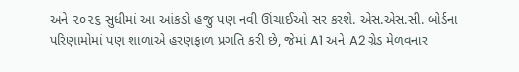અને ૨૦૨૬ સુધીમાં આ આંકડો હજુ પણ નવી ઊંચાઈઓ સર કરશે. એસ.એસ.સી. બોર્ડના પરિણામોમાં પણ શાળાએ હરણફાળ પ્રગતિ કરી છે, જેમાં A1 અને A2 ગ્રેડ મેળવનાર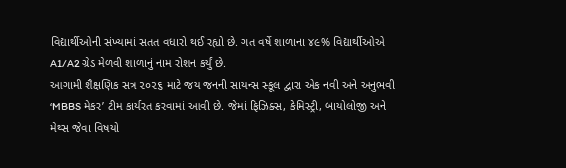વિદ્યાર્થીઓની સંખ્યામાં સતત વધારો થઈ રહ્યો છે. ગત વર્ષે શાળાના ૪૯% વિદ્યાર્થીઓએ A1/A2 ગ્રેડ મેળવી શાળાનું નામ રોશન કર્યું છે.
આગામી શૈક્ષણિક સત્ર ૨૦૨૬ માટે જય જનની સાયન્સ સ્કૂલ દ્વારા એક નવી અને અનુભવી ‘MBBS મેકર’ ટીમ કાર્યરત કરવામાં આવી છે. જેમાં ફિઝિક્સ, કેમિસ્ટ્રી, બાયોલોજી અને મેથ્સ જેવા વિષયો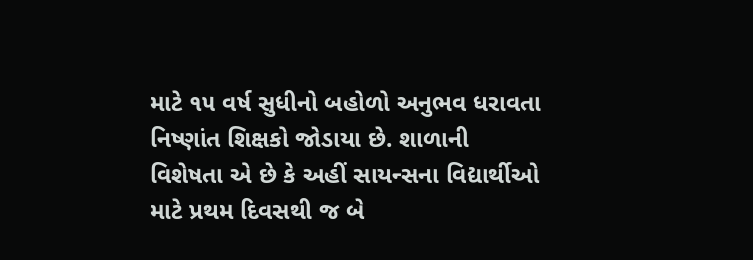માટે ૧૫ વર્ષ સુધીનો બહોળો અનુભવ ધરાવતા નિષ્ણાંત શિક્ષકો જોડાયા છે. શાળાની વિશેષતા એ છે કે અહીં સાયન્સના વિદ્યાર્થીઓ માટે પ્રથમ દિવસથી જ બે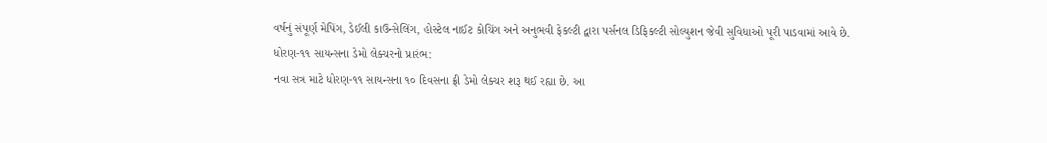વર્ષનું સંપૂર્ણ મેપિંગ, ડેઈલી કાઉન્સેલિંગ, હોસ્ટેલ નાઈટ કોચિંગ અને અનુભવી ફેકલ્ટી દ્વારા પર્સનલ ડિફિકલ્ટી સોલ્યુશન જેવી સુવિધાઓ પૂરી પાડવામાં આવે છે.
ધોરણ-૧૧ સાયન્સના ડેમો લેક્ચરનો પ્રારંભ:
નવા સત્ર માટે ધોરણ-૧૧ સાયન્સના ૧૦ દિવસના ફ્રી ડેમો લેક્ચર શરૂ થઈ રહ્યા છે. આ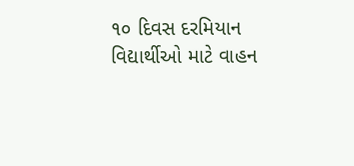૧૦ દિવસ દરમિયાન વિદ્યાર્થીઓ માટે વાહન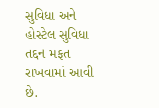સુવિધા અને હોસ્ટેલ સુવિધા તદ્દન મફત રાખવામાં આવી છે.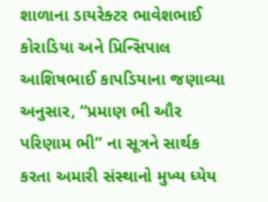શાળાના ડાયરેક્ટર ભાવેશભાઈ કોરાડિયા અને પ્રિન્સિપાલ આશિષભાઈ કાપડિયાના જણાવ્યા અનુસાર, “પ્રમાણ ભી ઔર પરિણામ ભી” ના સૂત્રને સાર્થક કરતા અમારી સંસ્થાનો મુખ્ય ધ્યેય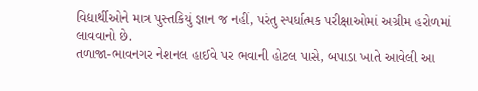વિદ્યાર્થીઓને માત્ર પુસ્તકિયું જ્ઞાન જ નહીં, પરંતુ સ્પર્ધાત્મક પરીક્ષાઓમાં અગ્રીમ હરોળમાં લાવવાનો છે.
તળાજા-ભાવનગર નેશનલ હાઈવે પર ભવાની હોટલ પાસે, બપાડા ખાતે આવેલી આ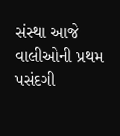સંસ્થા આજે વાલીઓની પ્રથમ પસંદગી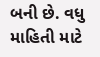બની છે. વધુ માહિતી માટે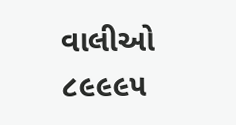વાલીઓ ૮૯૯૯૫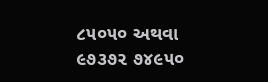૮૫૦૫૦ અથવા ૯૭૩૭૨ ૭૪૯૫૦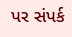પર સંપર્ક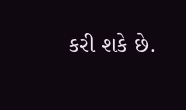કરી શકે છે.